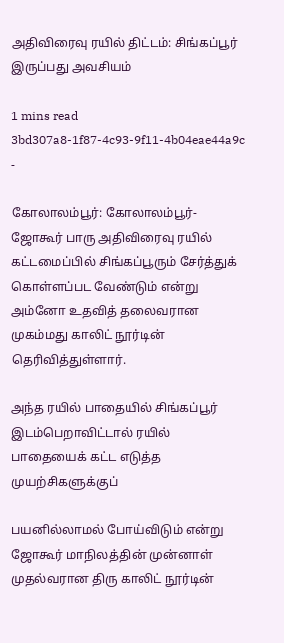அதிவிரைவு ரயில் திட்டம்: சிங்கப்பூர் இருப்பது அவசியம்

1 mins read
3bd307a8-1f87-4c93-9f11-4b04eae44a9c
-

கோலாலம்பூர்: கோலாலம்பூர்-ஜோகூர் பாரு அதிவிரைவு ரயில் கட்டமைப்பில் சிங்கப்பூரும் சேர்த்துக் கொள்ளப்பட வேண்டும் என்று அம்னோ உதவித் தலைவரான முகம்மது காலிட் நூர்டின் தெரிவித்துள்ளார்.

அந்த ரயில் பாதையில் சிங்கப்பூர் இடம்பெறாவிட்டால் ரயில் பாதையைக் கட்ட எடுத்த முயற்சிகளுக்குப்

பயனில்லாமல் போய்விடும் என்று ஜோகூர் மாநிலத்தின் முன்னாள் முதல்வரான திரு காலிட் நூர்டின்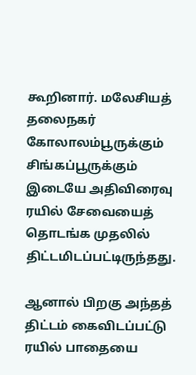கூறினார். மலேசியத் தலைநகர் கோலாலம்பூருக்கும் சிங்கப்பூருக்கும் இடையே அதிவிரைவு ரயில் சேவையைத் தொடங்க முதலில் திட்டமிடப்பட்டிருந்தது.

ஆனால் பிறகு அந்தத் திட்டம் கைவிடப்பட்டு ரயில் பாதையை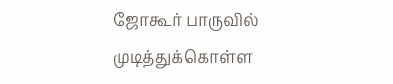ஜோகூர் பாருவில் முடித்துக்கொள்ள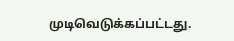முடிவெடுக்கப்பட்டது.